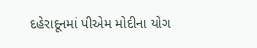દહેરાદૂનમાં પીએમ મોદીના યોગ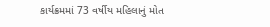કાર્યક્રમમાં 73 વર્ષીય મહિલાનું મોત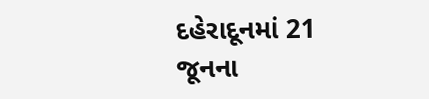દહેરાદૂનમાં 21 જૂનના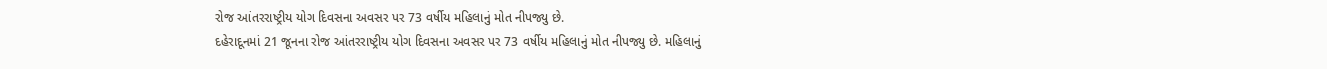રોજ આંતરરાષ્ટ્રીય યોગ દિવસના અવસર પર 73 વર્ષીય મહિલાનું મોત નીપજ્યુ છે.
દહેરાદૂનમાં 21 જૂનના રોજ આંતરરાષ્ટ્રીય યોગ દિવસના અવસર પર 73 વર્ષીય મહિલાનું મોત નીપજ્યુ છે. મહિલાનું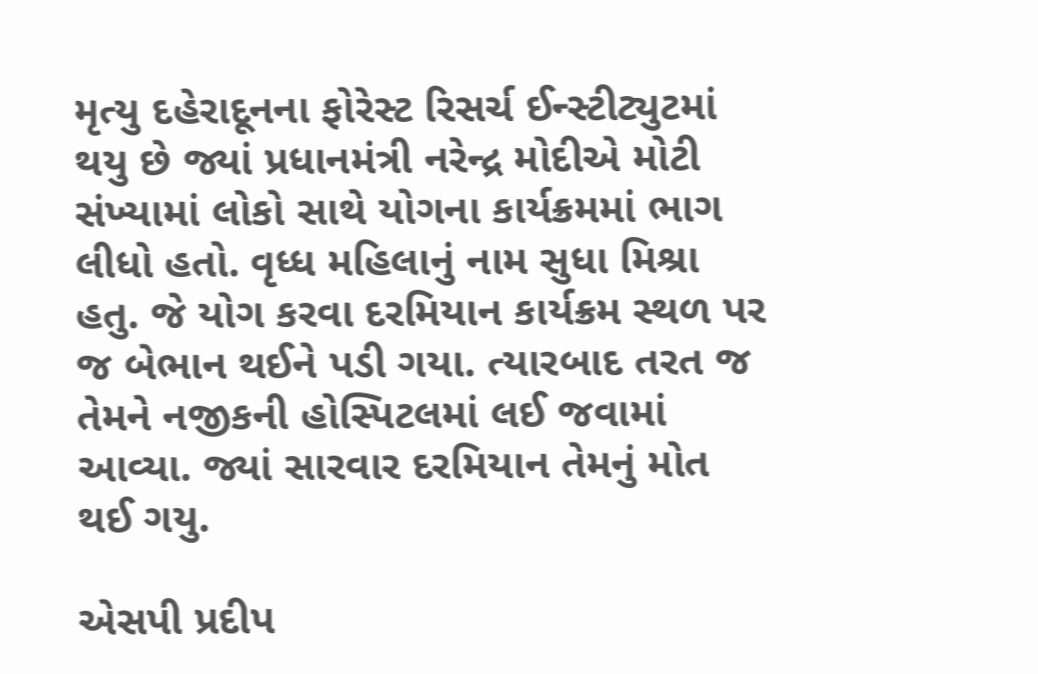મૃત્યુ દહેરાદૂનના ફોરેસ્ટ રિસર્ચ ઈન્સ્ટીટ્યુટમાં થયુ છે જ્યાં પ્રધાનમંત્રી નરેન્દ્ર મોદીએ મોટી સંખ્યામાં લોકો સાથે યોગના કાર્યક્રમમાં ભાગ લીધો હતો. વૃધ્ધ મહિલાનું નામ સુધા મિશ્રા હતુ. જે યોગ કરવા દરમિયાન કાર્યક્રમ સ્થળ પર જ બેભાન થઈને પડી ગયા. ત્યારબાદ તરત જ તેમને નજીકની હોસ્પિટલમાં લઈ જવામાં આવ્યા. જ્યાં સારવાર દરમિયાન તેમનું મોત થઈ ગયુ.

એસપી પ્રદીપ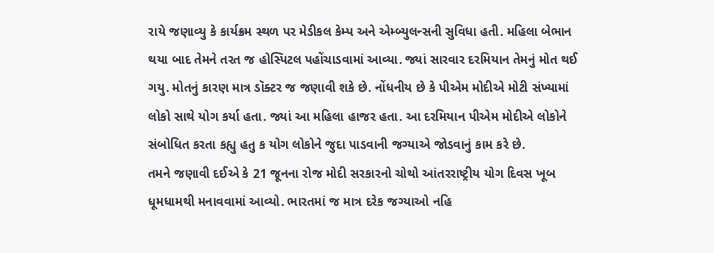રાયે જણાવ્યુ કે કાર્યક્રમ સ્થળ પર મેડીકલ કેમ્પ અને એમ્બ્યુલન્સની સુવિધા હતી. મહિલા બેભાન થયા બાદ તેમને તરત જ હોસ્પિટલ પહોંચાડવામાં આવ્યા. જ્યાં સારવાર દરમિયાન તેમનું મોત થઈ ગયુ. મોતનું કારણ માત્ર ડૉક્ટર જ જણાવી શકે છે. નોંધનીય છે કે પીએમ મોદીએ મોટી સંખ્યામાં લોકો સાથે યોગ કર્યા હતા. જ્યાં આ મહિલા હાજર હતા. આ દરમિયાન પીએમ મોદીએ લોકોને સંબોધિત કરતા કહ્યુ હતુ ક યોગ લોકોને જુદા પાડવાની જગ્યાએ જોડવાનું કામ કરે છે.
તમને જણાવી દઈએ કે 21 જૂનના રોજ મોદી સરકારનો ચોથો આંતરરાષ્ટ્રીય યોગ દિવસ ખૂબ ધૂમધામથી મનાવવામાં આવ્યો. ભારતમાં જ માત્ર દરેક જગ્યાઓ નહિ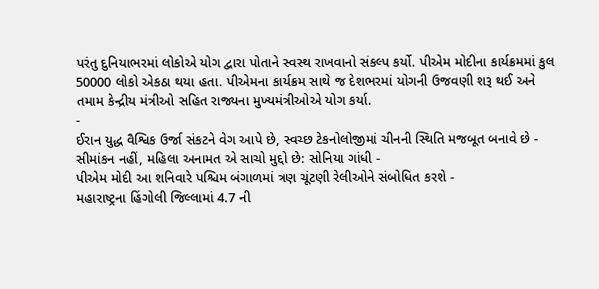પરંતુ દુનિયાભરમાં લોકોએ યોગ દ્વારા પોતાને સ્વસ્થ રાખવાનો સંકલ્પ કર્યો. પીએમ મોદીના કાર્યક્રમમાં કુલ 50000 લોકો એકઠા થયા હતા. પીએમના કાર્યક્રમ સાથે જ દેશભરમાં યોગની ઉજવણી શરૂ થઈ અને તમામ કેન્દ્રીય મંત્રીઓ સહિત રાજ્યના મુખ્યમંત્રીઓએ યોગ કર્યા.
-
ઈરાન યુદ્ધ વૈશ્વિક ઉર્જા સંકટને વેગ આપે છે, સ્વચ્છ ટેકનોલોજીમાં ચીનની સ્થિતિ મજબૂત બનાવે છે -
સીમાંકન નહીં, મહિલા અનામત એ સાચો મુદ્દો છે: સોનિયા ગાંધી -
પીએમ મોદી આ શનિવારે પશ્ચિમ બંગાળમાં ત્રણ ચૂંટણી રેલીઓને સંબોધિત કરશે -
મહારાષ્ટ્રના હિંગોલી જિલ્લામાં 4.7 ની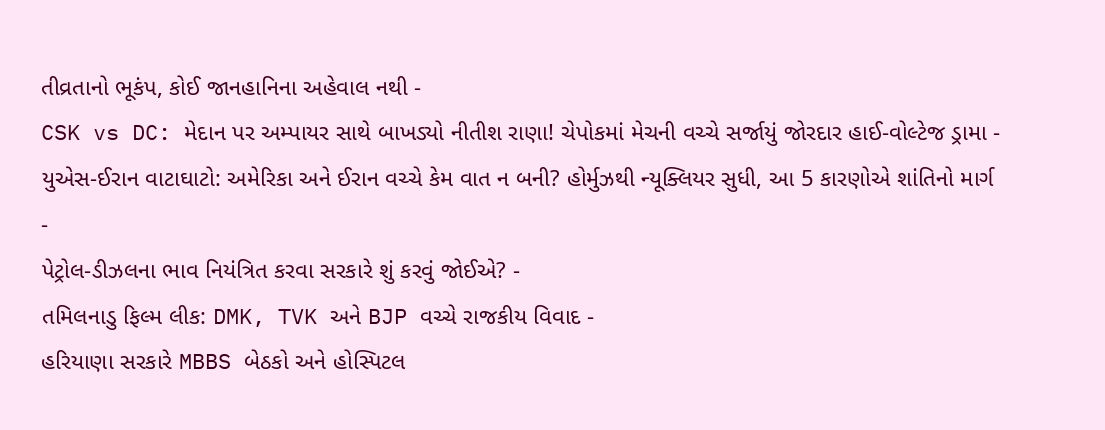તીવ્રતાનો ભૂકંપ, કોઈ જાનહાનિના અહેવાલ નથી -
CSK vs DC: મેદાન પર અમ્પાયર સાથે બાખડ્યો નીતીશ રાણા! ચેપોકમાં મેચની વચ્ચે સર્જાયું જોરદાર હાઈ-વોલ્ટેજ ડ્રામા -
યુએસ-ઈરાન વાટાઘાટો: અમેરિકા અને ઈરાન વચ્ચે કેમ વાત ન બની? હોર્મુઝથી ન્યૂક્લિયર સુધી, આ 5 કારણોએ શાંતિનો માર્ગ -
પેટ્રોલ-ડીઝલના ભાવ નિયંત્રિત કરવા સરકારે શું કરવું જોઈએ? -
તમિલનાડુ ફિલ્મ લીક: DMK, TVK અને BJP વચ્ચે રાજકીય વિવાદ -
હરિયાણા સરકારે MBBS બેઠકો અને હોસ્પિટલ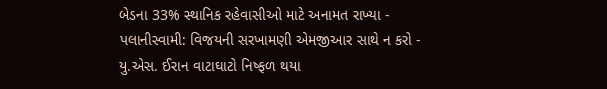બેડના 33% સ્થાનિક રહેવાસીઓ માટે અનામત રાખ્યા -
પલાનીસ્વામી: વિજયની સરખામણી એમજીઆર સાથે ન કરો -
યુ.એસ. ઈરાન વાટાઘાટો નિષ્ફળ થયા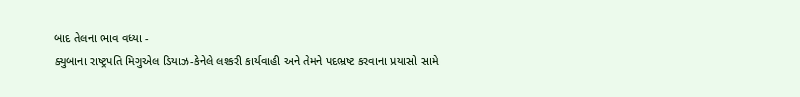બાદ તેલના ભાવ વધ્યા -
ક્યુબાના રાષ્ટ્રપતિ મિગુએલ ડિયાઝ-કેનેલે લશ્કરી કાર્યવાહી અને તેમને પદભ્રષ્ટ કરવાના પ્રયાસો સામે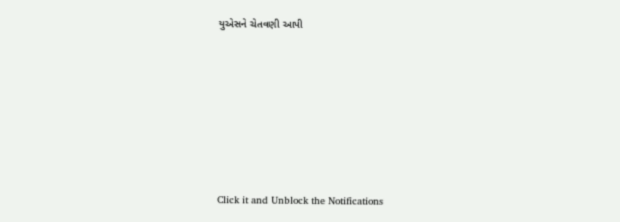યુએસને ચેતવણી આપી










Click it and Unblock the Notifications